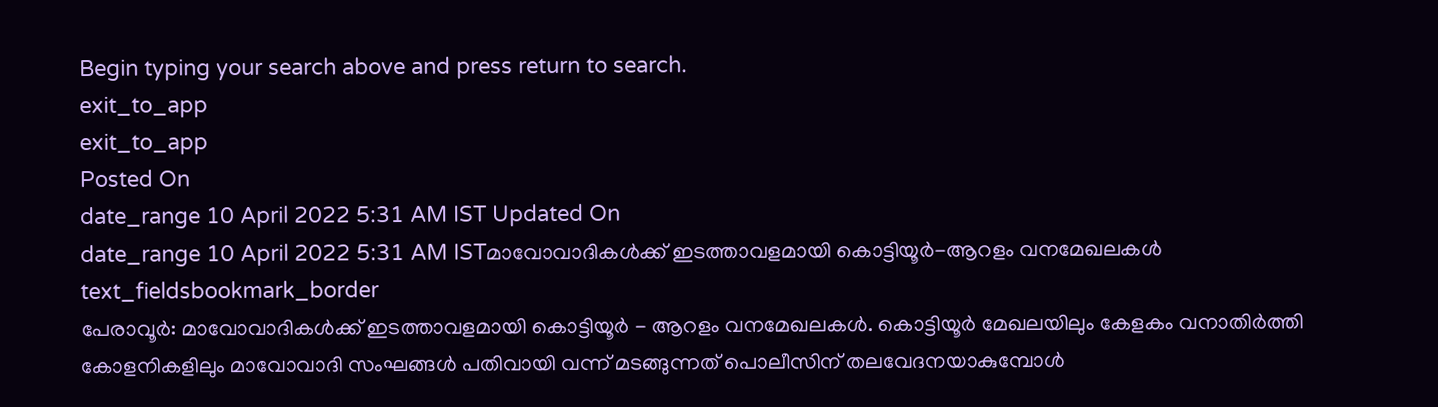Begin typing your search above and press return to search.
exit_to_app
exit_to_app
Posted On
date_range 10 April 2022 5:31 AM IST Updated On
date_range 10 April 2022 5:31 AM ISTമാവോവാദികൾക്ക് ഇടത്താവളമായി കൊട്ടിയൂർ-ആറളം വനമേഖലകൾ
text_fieldsbookmark_border
പേരാവൂർ: മാവോവാദികൾക്ക് ഇടത്താവളമായി കൊട്ടിയൂർ - ആറളം വനമേഖലകൾ. കൊട്ടിയൂർ മേഖലയിലും കേളകം വനാതിർത്തി കോളനികളിലും മാവോവാദി സംഘങ്ങൾ പതിവായി വന്ന് മടങ്ങുന്നത് പൊലീസിന് തലവേദനയാകുമ്പോൾ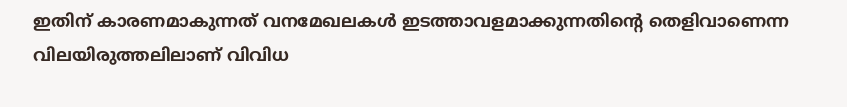ഇതിന് കാരണമാകുന്നത് വനമേഖലകൾ ഇടത്താവളമാക്കുന്നതിന്റെ തെളിവാണെന്ന വിലയിരുത്തലിലാണ് വിവിധ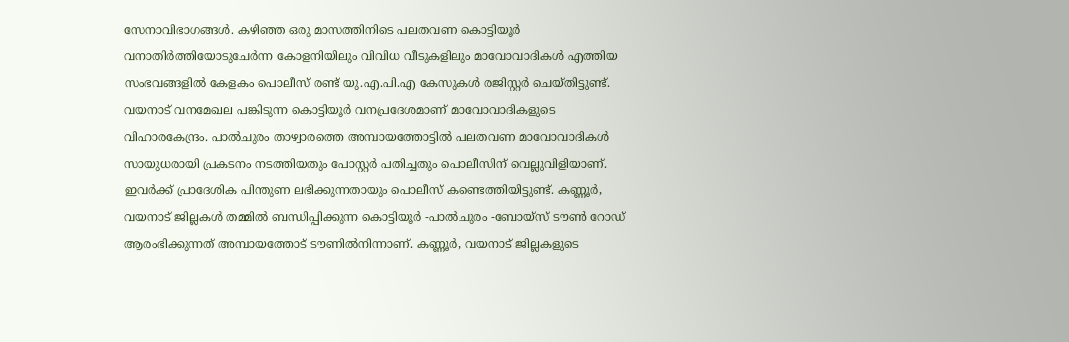സേനാവിഭാഗങ്ങൾ. കഴിഞ്ഞ ഒരു മാസത്തിനിടെ പലതവണ കൊട്ടിയൂർ വനാതിർത്തിയോടുചേർന്ന കോളനിയിലും വിവിധ വീടുകളിലും മാവോവാദികൾ എത്തിയ സംഭവങ്ങളിൽ കേളകം പൊലീസ് രണ്ട് യു.എ.പി.എ കേസുകൾ രജിസ്റ്റർ ചെയ്തിട്ടുണ്ട്. വയനാട് വനമേഖല പങ്കിടുന്ന കൊട്ടിയൂർ വനപ്രദേശമാണ് മാവോവാദികളുടെ വിഹാരകേന്ദ്രം. പാൽചുരം താഴ്വാരത്തെ അമ്പായത്തോട്ടിൽ പലതവണ മാവോവാദികൾ സായുധരായി പ്രകടനം നടത്തിയതും പോസ്റ്റർ പതിച്ചതും പൊലീസിന് വെല്ലുവിളിയാണ്. ഇവർക്ക് പ്രാദേശിക പിന്തുണ ലഭിക്കുന്നതായും പൊലീസ് കണ്ടെത്തിയിട്ടുണ്ട്. കണ്ണൂർ, വയനാട് ജില്ലകൾ തമ്മിൽ ബന്ധിപ്പിക്കുന്ന കൊട്ടിയൂർ -പാൽചുരം -ബോയ്സ് ടൗൺ റോഡ് ആരംഭിക്കുന്നത് അമ്പായത്തോട് ടൗണിൽനിന്നാണ്. കണ്ണൂർ, വയനാട് ജില്ലകളുടെ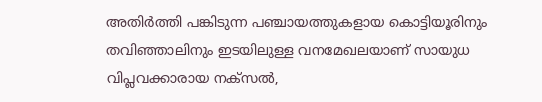അതിർത്തി പങ്കിടുന്ന പഞ്ചായത്തുകളായ കൊട്ടിയൂരിനും തവിഞ്ഞാലിനും ഇടയിലുള്ള വനമേഖലയാണ് സായുധ വിപ്ലവക്കാരായ നക്സൽ,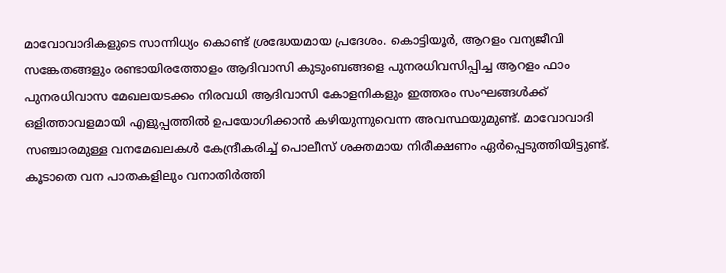മാവോവാദികളുടെ സാന്നിധ്യം കൊണ്ട് ശ്രദ്ധേയമായ പ്രദേശം. കൊട്ടിയൂർ, ആറളം വന്യജീവി സങ്കേതങ്ങളും രണ്ടായിരത്തോളം ആദിവാസി കുടുംബങ്ങളെ പുനരധിവസിപ്പിച്ച ആറളം ഫാം പുനരധിവാസ മേഖലയടക്കം നിരവധി ആദിവാസി കോളനികളും ഇത്തരം സംഘങ്ങൾക്ക് ഒളിത്താവളമായി എളുപ്പത്തിൽ ഉപയോഗിക്കാൻ കഴിയുന്നുവെന്ന അവസ്ഥയുമുണ്ട്. മാവോവാദി സഞ്ചാരമുള്ള വനമേഖലകൾ കേന്ദ്രീകരിച്ച് പൊലീസ് ശക്തമായ നിരീക്ഷണം ഏർപ്പെടുത്തിയിട്ടുണ്ട്. കൂടാതെ വന പാതകളിലും വനാതിർത്തി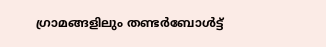ഗ്രാമങ്ങളിലും തണ്ടർബോൾട്ട്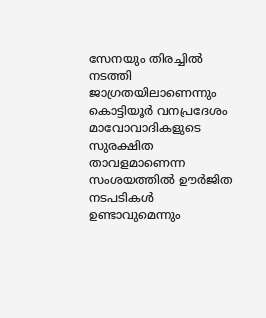സേനയും തിരച്ചിൽ നടത്തി ജാഗ്രതയിലാണെന്നും കൊട്ടിയൂർ വനപ്രദേശം മാവോവാദികളുടെ സുരക്ഷിത താവളമാണെന്ന സംശയത്തിൽ ഊർജിത നടപടികൾ ഉണ്ടാവുമെന്നും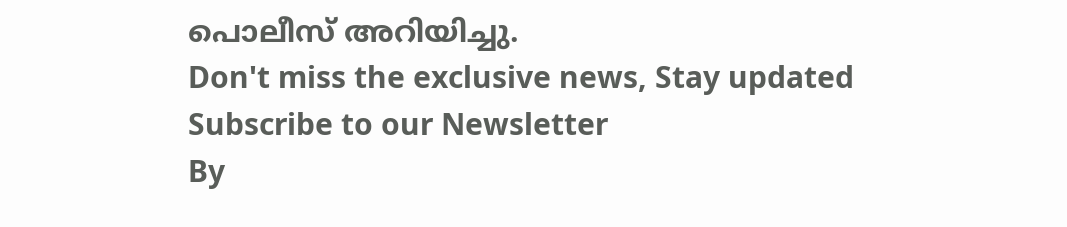പൊലീസ് അറിയിച്ചു.
Don't miss the exclusive news, Stay updated
Subscribe to our Newsletter
By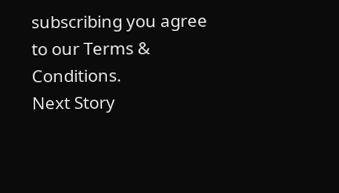subscribing you agree to our Terms & Conditions.
Next Story